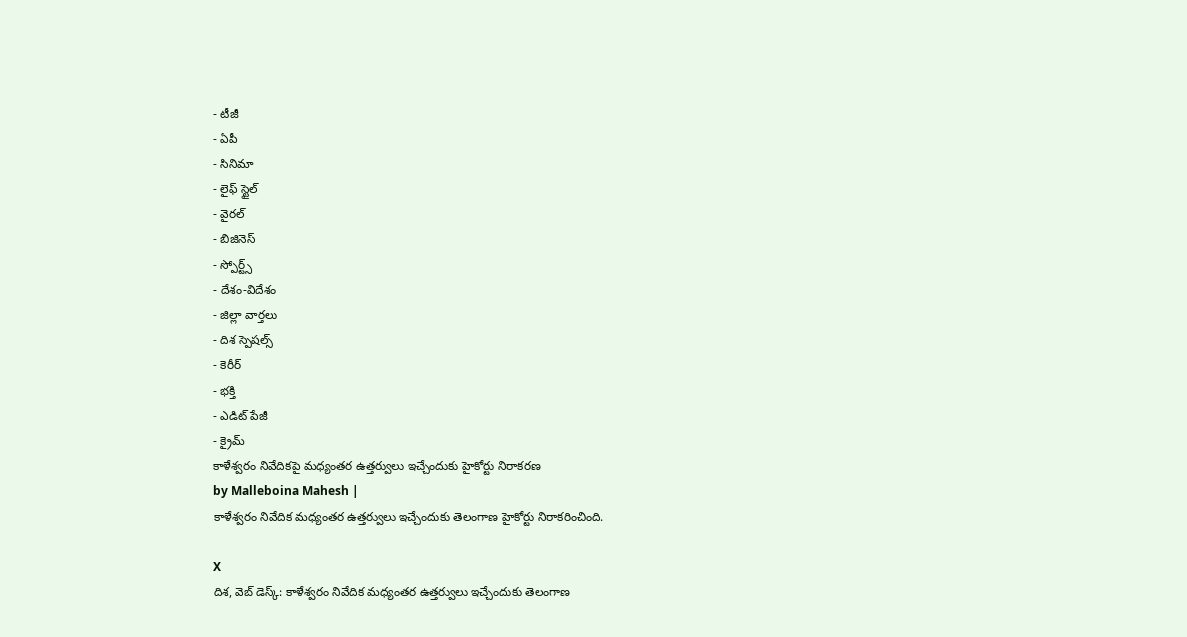- టీజీ
- ఏపీ
- సినిమా
- లైఫ్ స్టైల్
- వైరల్
- బిజినెస్
- స్పోర్ట్స్
- దేశం-విదేశం
- జిల్లా వార్తలు
- దిశ స్పెషల్స్
- కెరీర్
- భక్తి
- ఎడిట్ పేజీ
- క్రైమ్
కాళేశ్వరం నివేదికపై మధ్యంతర ఉత్తర్వులు ఇచ్చేందుకు హైకోర్టు నిరాకరణ
by Malleboina Mahesh |
కాళేశ్వరం నివేదిక మధ్యంతర ఉత్తర్వులు ఇచ్చేందుకు తెలంగాణ హైకోర్టు నిరాకరించింది.

X
దిశ, వెబ్ డెస్క్: కాళేశ్వరం నివేదిక మధ్యంతర ఉత్తర్వులు ఇచ్చేందుకు తెలంగాణ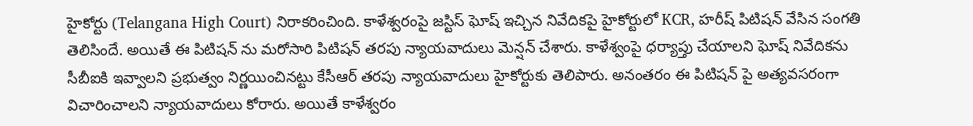హైకోర్టు (Telangana High Court) నిరాకరించింది. కాళేశ్వరంపై జస్టిస్ ఘోష్ ఇచ్చిన నివేదికపై హైకోర్టులో KCR, హరీష్ పిటిషన్ వేసిన సంగతి తెలిసిందే. అయితే ఈ పిటిషన్ ను మరోసారి పిటిషన్ తరపు న్యాయవాదులు మెన్షన్ చేశారు. కాళేశ్వంపై ధర్యాప్తు చేయాలని ఘోష్ నివేదికను సీబీఐకి ఇవ్వాలని ప్రభుత్వం నిర్ణయించినట్టు కేసీఆర్ తరపు న్యాయవాదులు హైకోర్టుకు తెలిపారు. అనంతరం ఈ పిటిషన్ పై అత్యవసరంగా విచారించాలని న్యాయవాదులు కోరారు. అయితే కాళేశ్వరం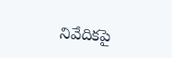నివేదికపై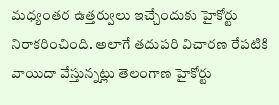మధ్యంతర ఉత్తర్వులు ఇచ్చేందుకు హైకోర్టు నిరాకరించింది. అలాగే తదుపరి విచారణ రేపటికి వాయిదా వేస్తున్నట్లు తెలంగాణ హైకోర్టు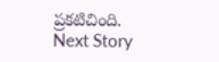ప్రకటిచింది.
Next Story